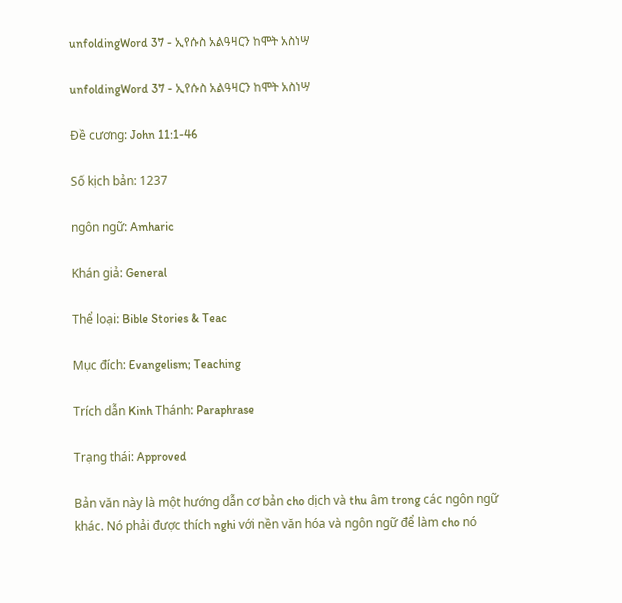unfoldingWord 37 - ኢየሱስ አልዓዛርን ከሞት አስነሣ

unfoldingWord 37 - ኢየሱስ አልዓዛርን ከሞት አስነሣ

Đề cương: John 11:1-46

Số kịch bản: 1237

ngôn ngữ: Amharic

Khán giả: General

Thể loại: Bible Stories & Teac

Mục đích: Evangelism; Teaching

Trích dẫn Kinh Thánh: Paraphrase

Trạng thái: Approved

Bản văn này là một hướng dẫn cơ bản cho dịch và thu âm trong các ngôn ngữ khác. Nó phải được thích nghi với nền văn hóa và ngôn ngữ để làm cho nó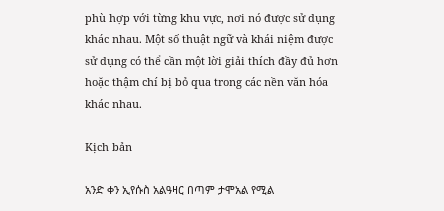phù hợp với từng khu vực, nơi nó được sử dụng khác nhau. Một số thuật ngữ và khái niệm được sử dụng có thể cần một lời giải thích đầy đủ hơn hoặc thậm chí bị bỏ qua trong các nền văn hóa khác nhau.

Kịch bản

አንድ ቀን ኢየሱስ አልዓዛር በጣም ታሞአል የሚል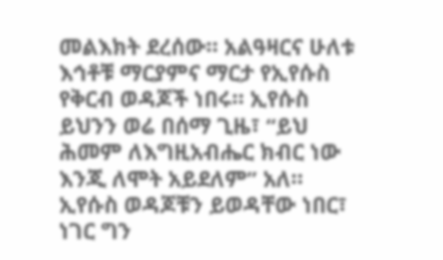መልእክት ደረሰው። አልዓዛርና ሁለቱ እኅቶቹ ማርያምና ማርታ የኢየሱስ የቅርብ ወዳጆች ነበሩ። ኢየሱስ ይህንን ወሬ በሰማ ጊዜ፣ “ይህ ሕመም ለእግዚአብሔር ክብር ነው እንጂ ለሞት አይደለም” አለ። ኢየሱስ ወዳጆቹን ይወዳቸው ነበር፣ ነገር ግን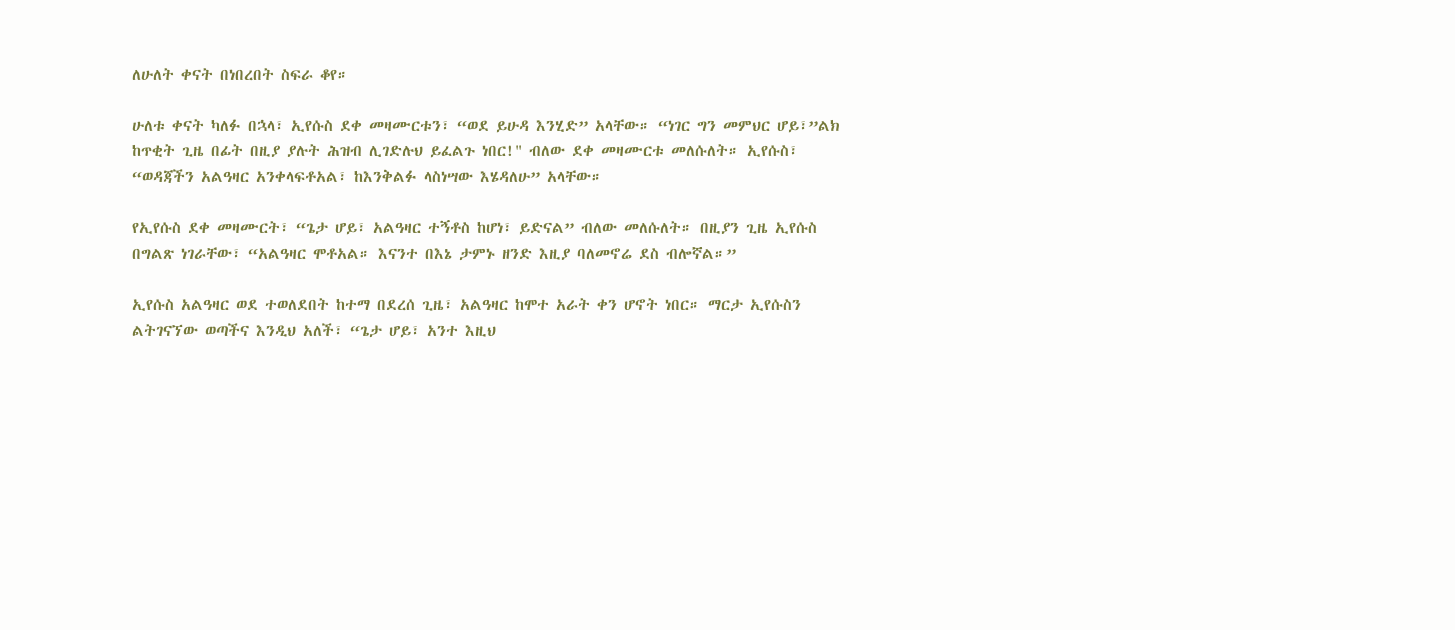ለሁለት ቀናት በነበረበት ስፍራ ቆየ።

ሁለቱ ቀናት ካለፉ በኋላ፣ ኢየሱስ ደቀ መዛሙርቱን፣ “ወደ ይሁዳ እንሂድ” አላቸው። “ነገር ግን መምህር ሆይ፣”ልክ ከጥቂት ጊዜ በፊት በዚያ ያሉት ሕዝብ ሊገድሉህ ይፈልጉ ነበር!" ብለው ደቀ መዛሙርቱ መለሱለት። ኢየሱስ፣ “ወዳጃችን አልዓዛር አንቀላፍቶአል፣ ከእንቅልፉ ላስነሣው እሄዳለሁ” አላቸው።

የኢየሱስ ደቀ መዛሙርት፣ “ጌታ ሆይ፣ አልዓዛር ተኝቶስ ከሆነ፣ ይድናል” ብለው መለሱለት። በዚያን ጊዜ ኢየሱስ በግልጽ ነገራቸው፣ “አልዓዛር ሞቶአል። እናንተ በእኔ ታምኑ ዘንድ እዚያ ባለመኖሬ ደስ ብሎኛል።”

ኢየሱስ አልዓዛር ወደ ተወለደበት ከተማ በደረሰ ጊዜ፣ አልዓዛር ከሞተ አራት ቀን ሆኖት ነበር። ማርታ ኢየሱስን ልትገናኘው ወጣችና እንዲህ አለች፣ “ጌታ ሆይ፣ አንተ እዚህ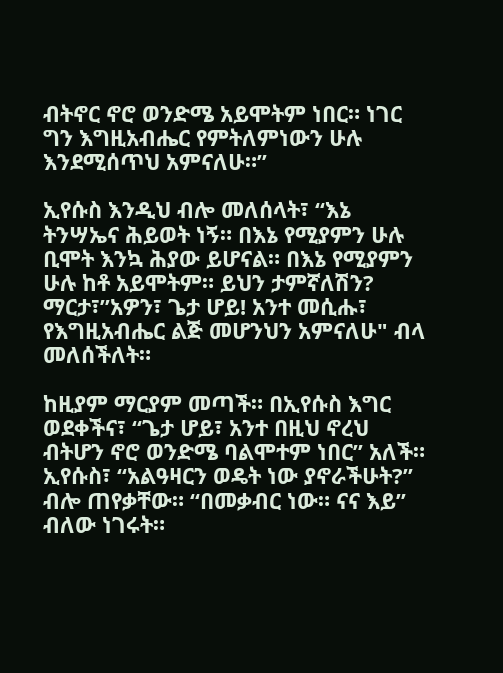ብትኖር ኖሮ ወንድሜ አይሞትም ነበር። ነገር ግን እግዚአብሔር የምትለምነውን ሁሉ እንደሚሰጥህ አምናለሁ።”

ኢየሱስ እንዲህ ብሎ መለሰላት፣ “እኔ ትንሣኤና ሕይወት ነኝ። በእኔ የሚያምን ሁሉ ቢሞት እንኳ ሕያው ይሆናል። በእኔ የሚያምን ሁሉ ከቶ አይሞትም። ይህን ታምኛለሽን? ማርታ፣”አዎን፣ ጌታ ሆይ! አንተ መሲሑ፣ የእግዚአብሔር ልጅ መሆንህን አምናለሁ" ብላ መለሰችለት።

ከዚያም ማርያም መጣች። በኢየሱስ እግር ወደቀችና፣ “ጌታ ሆይ፣ አንተ በዚህ ኖረህ ብትሆን ኖሮ ወንድሜ ባልሞተም ነበር” አለች። ኢየሱስ፣ “አልዓዛርን ወዴት ነው ያኖራችሁት?” ብሎ ጠየቃቸው። “በመቃብር ነው። ናና እይ” ብለው ነገሩት።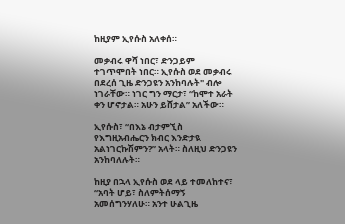ከዚያም ኢየሱስ አለቀሰ።

መቃብሩ ዋሻ ነበር፣ ድንጋይም ተገጥሞበት ነበር። ኢየሱስ ወደ መቃብሩ በደረሰ ጊዜ ድንጋዩን አንከባሉት" ብሎ ነገራቸው። ነገር ግን ማርታ፣ “ከሞተ አራት ቀን ሆኖታል። አሁን ይሸታል” አለችው።

ኢየሱስ፣ “በእኔ ብታምኚስ የእግዚአብሔርን ክብር እንድታዪ አልነገርኩሽምን?” አላት። ስለዚህ ድንጋዩን አንከባለሉት።

ከዚያ በኋላ ኢየሱስ ወደ ላይ ተመለከተና፣ “አባት ሆይ፣ ስለምትሰማኝ አመሰግንሃለሁ። አንተ ሁልጊዜ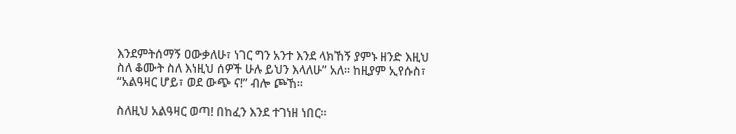እንደምትሰማኝ ዐውቃለሁ፣ ነገር ግን አንተ እንደ ላክኸኝ ያምኑ ዘንድ እዚህ ስለ ቆሙት ስለ እነዚህ ሰዎች ሁሉ ይህን እላለሁ” አለ። ከዚያም ኢየሱስ፣ “አልዓዛር ሆይ፣ ወደ ውጭ ና!” ብሎ ጮኸ።

ስለዚህ አልዓዛር ወጣ! በከፈን እንደ ተገነዘ ነበር።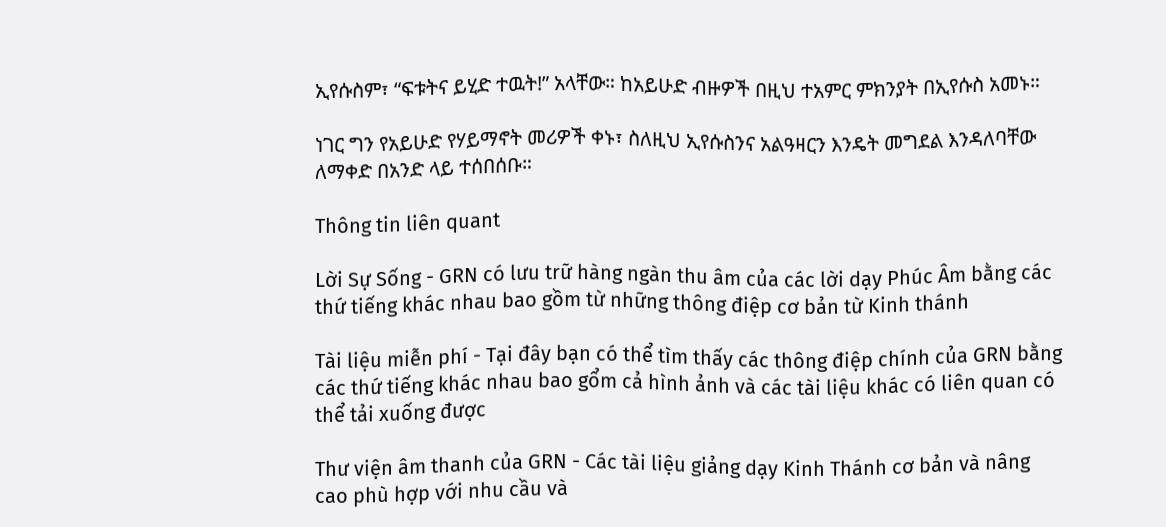ኢየሱስም፣ “ፍቱትና ይሂድ ተዉት!” አላቸው። ከአይሁድ ብዙዎች በዚህ ተአምር ምክንያት በኢየሱስ አመኑ።

ነገር ግን የአይሁድ የሃይማኖት መሪዎች ቀኑ፣ ስለዚህ ኢየሱስንና አልዓዛርን እንዴት መግደል እንዳለባቸው ለማቀድ በአንድ ላይ ተሰበሰቡ።

Thông tin liên quant

Lời Sự Sống - GRN có lưu trữ hàng ngàn thu âm của các lời dạy Phúc Âm bằng các thứ tiếng khác nhau bao gồm từ những thông điệp cơ bản từ Kinh thánh

Tài liệu miễn phí - Tại đây bạn có thể tìm thấy các thông điệp chính của GRN bằng các thứ tiếng khác nhau bao gổm cả hình ảnh và các tài liệu khác có liên quan có thể tải xuống được

Thư viện âm thanh của GRN - Các tài liệu giảng dạy Kinh Thánh cơ bản và nâng cao phù hợp với nhu cầu và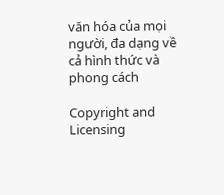văn hóa của mọi người, đa dạng về cả hình thức và phong cách

Copyright and Licensing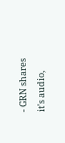- GRN shares it's audio,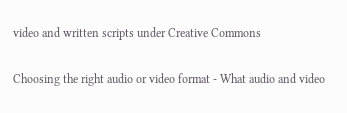video and written scripts under Creative Commons

Choosing the right audio or video format - What audio and video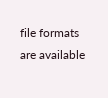file formats are available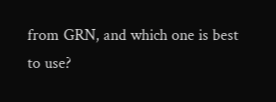from GRN, and which one is best to use?